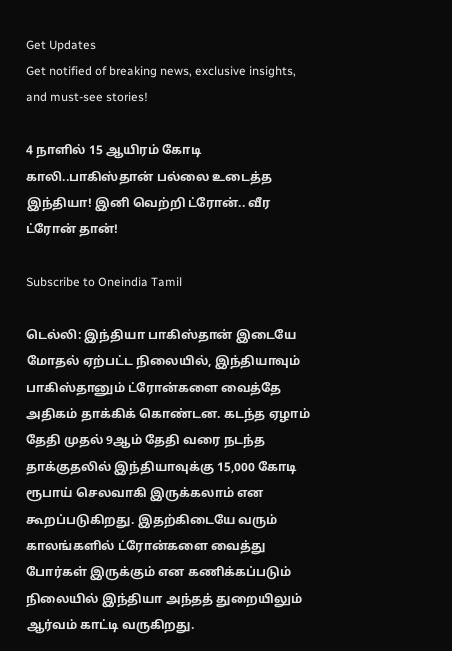Get Updates
Get notified of breaking news, exclusive insights, and must-see stories!

4 நாளில் 15 ஆயிரம் கோடி காலி..பாகிஸ்தான் பல்லை உடைத்த இந்தியா! இனி வெற்றி ட்ரோன்.. வீர ட்ரோன் தான்!

Subscribe to Oneindia Tamil

டெல்லி: இந்தியா பாகிஸ்தான் இடையே மோதல் ஏற்பட்ட நிலையில், இந்தியாவும் பாகிஸ்தானும் ட்ரோன்களை வைத்தே அதிகம் தாக்கிக் கொண்டன. கடந்த ஏழாம் தேதி முதல் 9ஆம் தேதி வரை நடந்த தாக்குதலில் இந்தியாவுக்கு 15,000 கோடி ரூபாய் செலவாகி இருக்கலாம் என கூறப்படுகிறது. இதற்கிடையே வரும் காலங்களில் ட்ரோன்களை வைத்து போர்கள் இருக்கும் என கணிக்கப்படும் நிலையில் இந்தியா அந்தத் துறையிலும் ஆர்வம் காட்டி வருகிறது.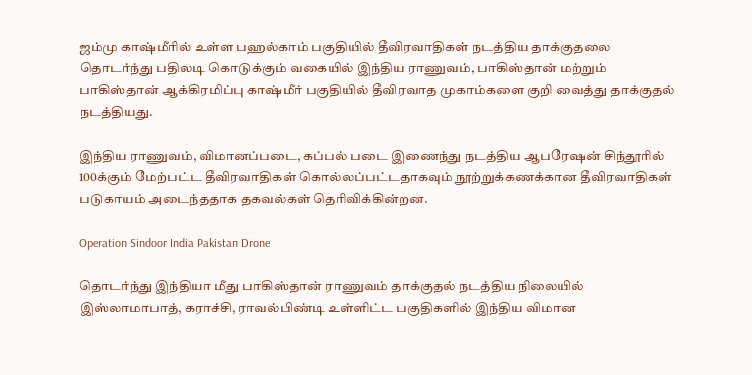ஜம்மு காஷ்மீரில் உள்ள பஹல்காம் பகுதியில் தீவிரவாதிகள் நடத்திய தாக்குதலை தொடர்ந்து பதிலடி கொடுக்கும் வகையில் இந்திய ராணுவம், பாகிஸ்தான் மற்றும் பாகிஸ்தான் ஆக்கிரமிப்பு காஷ்மீர் பகுதியில் தீவிரவாத முகாம்களை குறி வைத்து தாக்குதல் நடத்தியது.

இந்திய ராணுவம், விமானப்படை, கப்பல் படை இணைந்து நடத்திய ஆபரேஷன் சிந்தூரில் 100க்கும் மேற்பட்ட தீவிரவாதிகள் கொல்லப்பட்டதாகவும் நூற்றுக்கணக்கான தீவிரவாதிகள் படுகாயம் அடைந்ததாக தகவல்கள் தெரிவிக்கின்றன.

Operation Sindoor India Pakistan Drone

தொடர்ந்து இந்தியா மீது பாகிஸ்தான் ராணுவம் தாக்குதல் நடத்திய நிலையில் இஸ்லாமாபாத், கராச்சி, ராவல்பிண்டி உள்ளிட்ட பகுதிகளில் இந்திய விமான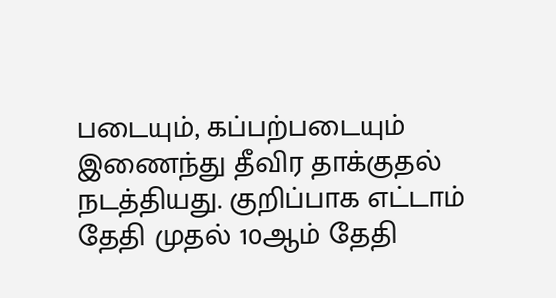படையும், கப்பற்படையும் இணைந்து தீவிர தாக்குதல் நடத்தியது. குறிப்பாக எட்டாம் தேதி முதல் 10ஆம் தேதி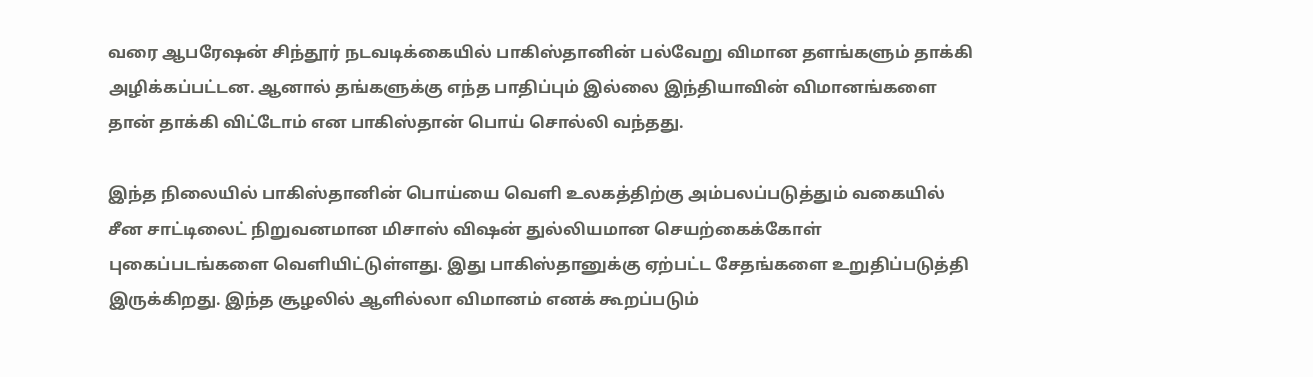வரை ஆபரேஷன் சிந்தூர் நடவடிக்கையில் பாகிஸ்தானின் பல்வேறு விமான தளங்களும் தாக்கி அழிக்கப்பட்டன. ஆனால் தங்களுக்கு எந்த பாதிப்பும் இல்லை இந்தியாவின் விமானங்களை தான் தாக்கி விட்டோம் என பாகிஸ்தான் பொய் சொல்லி வந்தது.

இந்த நிலையில் பாகிஸ்தானின் பொய்யை வெளி உலகத்திற்கு அம்பலப்படுத்தும் வகையில் சீன சாட்டிலைட் நிறுவனமான மிசாஸ் விஷன் துல்லியமான செயற்கைக்கோள் புகைப்படங்களை வெளியிட்டுள்ளது. இது பாகிஸ்தானுக்கு ஏற்பட்ட சேதங்களை உறுதிப்படுத்தி இருக்கிறது. இந்த சூழலில் ஆளில்லா விமானம் எனக் கூறப்படும்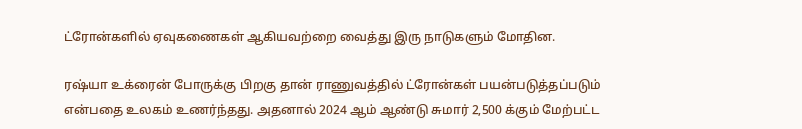ட்ரோன்களில் ஏவுகணைகள் ஆகியவற்றை வைத்து இரு நாடுகளும் மோதின.

ரஷ்யா உக்ரைன் போருக்கு பிறகு தான் ராணுவத்தில் ட்ரோன்கள் பயன்படுத்தப்படும் என்பதை உலகம் உணர்ந்தது. அதனால் 2024 ஆம் ஆண்டு சுமார் 2,500 க்கும் மேற்பட்ட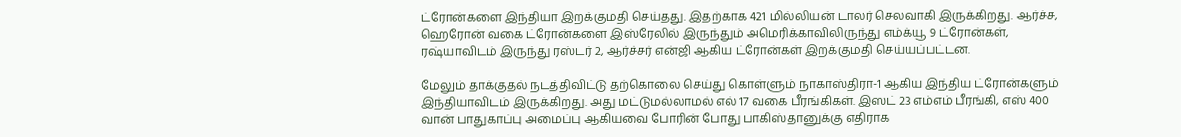ட்ரோன்களை இந்தியா இறக்குமதி செய்தது. இதற்காக 421 மில்லியன் டாலர் செலவாகி இருக்கிறது. ஆர்ச்ச, ஹெரோன் வகை ட்ரோன்களை இஸ்ரேலில் இருந்தும் அமெரிக்காவிலிருந்து எம்க்யூ 9 ட்ரோன்கள், ரஷ்யாவிடம் இருந்து ரஸ்டர் 2, ஆர்ச்சர் என்ஜி ஆகிய ட்ரோன்கள் இறக்குமதி செய்யப்பட்டன.

மேலும் தாக்குதல் நடத்திவிட்டு தற்கொலை செய்து கொள்ளும் நாகாஸ்திரா-1 ஆகிய இந்திய ட்ரோன்களும் இந்தியாவிடம் இருக்கிறது. அது மட்டுமல்லாமல் எல் 17 வகை பீரங்கிகள். இஸட் 23 எம்எம் பீரங்கி, எஸ் 400 வான் பாதுகாப்பு அமைப்பு ஆகியவை போரின் போது பாகிஸ்தானுக்கு எதிராக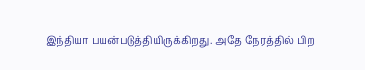இந்தியா பயன்படுத்தியிருக்கிறது. அதே நேரத்தில் பிற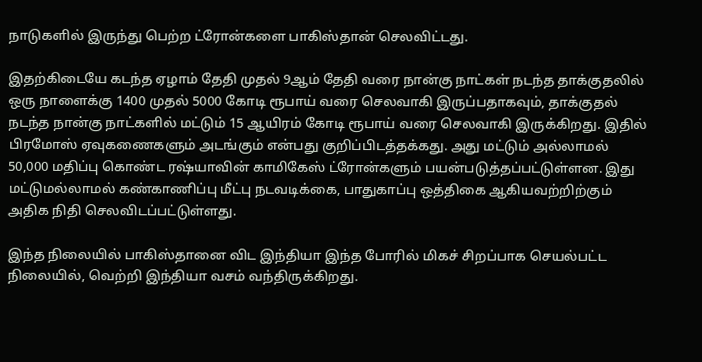நாடுகளில் இருந்து பெற்ற ட்ரோன்களை பாகிஸ்தான் செலவிட்டது.

இதற்கிடையே கடந்த ஏழாம் தேதி முதல் 9ஆம் தேதி வரை நான்கு நாட்கள் நடந்த தாக்குதலில் ஒரு நாளைக்கு 1400 முதல் 5000 கோடி ரூபாய் வரை செலவாகி இருப்பதாகவும், தாக்குதல் நடந்த நான்கு நாட்களில் மட்டும் 15 ஆயிரம் கோடி ரூபாய் வரை செலவாகி இருக்கிறது. இதில் பிரமோஸ் ஏவுகணைகளும் அடங்கும் என்பது குறிப்பிடத்தக்கது. அது மட்டும் அல்லாமல் 50,000 மதிப்பு கொண்ட ரஷ்யாவின் காமிகேஸ் ட்ரோன்களும் பயன்படுத்தப்பட்டுள்ளன. இது மட்டுமல்லாமல் கண்காணிப்பு மீட்பு நடவடிக்கை, பாதுகாப்பு ஒத்திகை ஆகியவற்றிற்கும் அதிக நிதி செலவிடப்பட்டுள்ளது.

இந்த நிலையில் பாகிஸ்தானை விட இந்தியா இந்த போரில் மிகச் சிறப்பாக செயல்பட்ட நிலையில், வெற்றி இந்தியா வசம் வந்திருக்கிறது.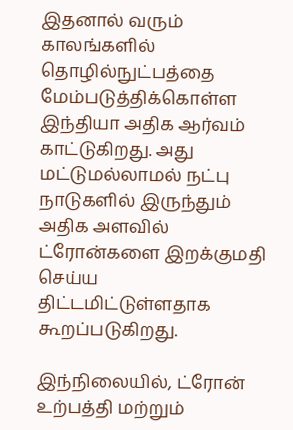இதனால் வரும் காலங்களில் தொழில்நுட்பத்தை மேம்படுத்திக்கொள்ள இந்தியா அதிக ஆர்வம் காட்டுகிறது. அது மட்டுமல்லாமல் நட்பு நாடுகளில் இருந்தும் அதிக அளவில் ட்ரோன்களை இறக்குமதி செய்ய திட்டமிட்டுள்ளதாக கூறப்படுகிறது.

இந்நிலையில், ட்ரோன் உற்பத்தி மற்றும்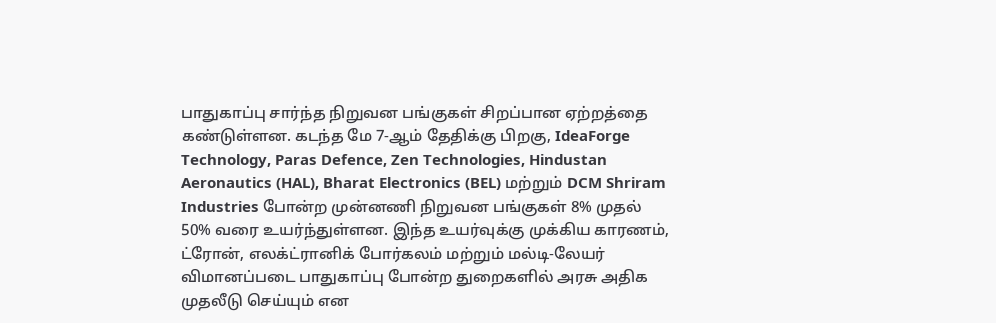பாதுகாப்பு சார்ந்த நிறுவன பங்குகள் சிறப்பான ஏற்றத்தை கண்டுள்ளன. கடந்த மே 7-ஆம் தேதிக்கு பிறகு, IdeaForge Technology, Paras Defence, Zen Technologies, Hindustan Aeronautics (HAL), Bharat Electronics (BEL) மற்றும் DCM Shriram Industries போன்ற முன்னணி நிறுவன பங்குகள் 8% முதல் 50% வரை உயர்ந்துள்ளன. இந்த உயர்வுக்கு முக்கிய காரணம், ட்ரோன், எலக்ட்ரானிக் போர்கலம் மற்றும் மல்டி-லேயர் விமானப்படை பாதுகாப்பு போன்ற துறைகளில் அரசு அதிக முதலீடு செய்யும் என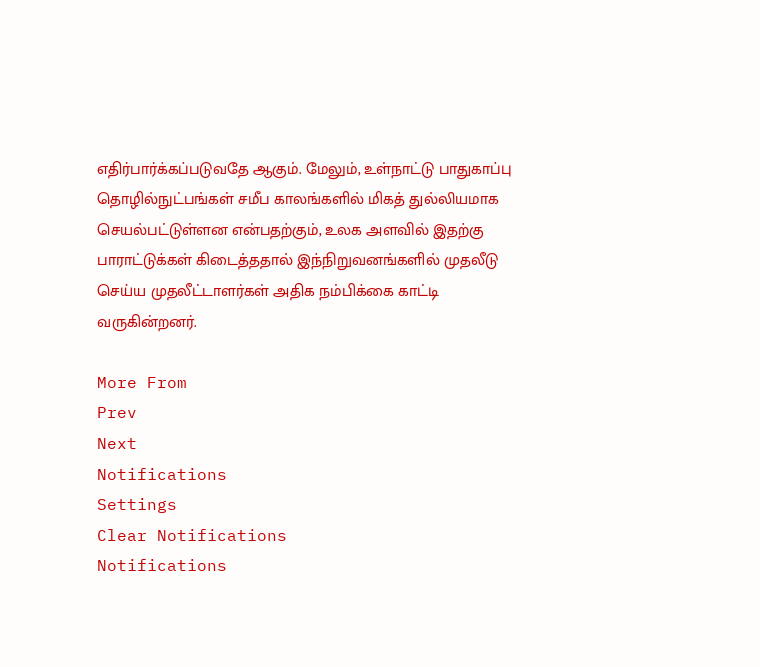எதிர்பார்க்கப்படுவதே ஆகும். மேலும், உள்நாட்டு பாதுகாப்பு தொழில்நுட்பங்கள் சமீப காலங்களில் மிகத் துல்லியமாக செயல்பட்டுள்ளன என்பதற்கும், உலக அளவில் இதற்கு பாராட்டுக்கள் கிடைத்ததால் இந்நிறுவனங்களில் முதலீடு செய்ய முதலீட்டாளர்கள் அதிக நம்பிக்கை காட்டி வருகின்றனர்.

More From
Prev
Next
Notifications
Settings
Clear Notifications
Notifications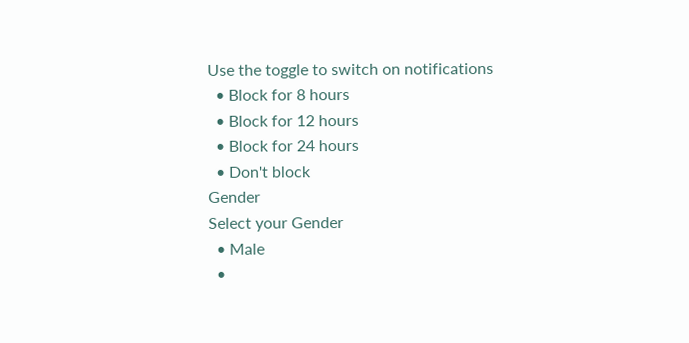Use the toggle to switch on notifications
  • Block for 8 hours
  • Block for 12 hours
  • Block for 24 hours
  • Don't block
Gender
Select your Gender
  • Male
  •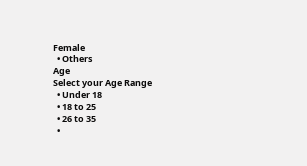Female
  • Others
Age
Select your Age Range
  • Under 18
  • 18 to 25
  • 26 to 35
  •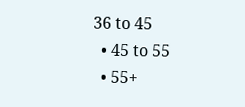36 to 45
  • 45 to 55
  • 55+